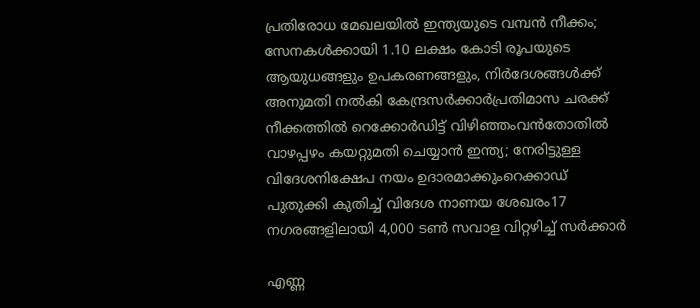പ്രതിരോധ മേഖലയിൽ ഇന്ത്യയുടെ വമ്പൻ നീക്കം; സേനകൾക്കായി 1.10 ലക്ഷം കോടി രൂപയുടെ ആയുധങ്ങളും ഉപകരണങ്ങളും, നിർദേശങ്ങൾക്ക് അനുമതി നൽകി കേന്ദ്രസർക്കാർപ്രതിമാസ ചരക്ക് നീക്കത്തിൽ റെക്കോർഡിട്ട് വിഴിഞ്ഞംവൻതോതിൽ വാഴപ്പഴം കയറ്റുമതി ചെയ്യാൻ ഇന്ത്യ; നേരിട്ടുള്ള വിദേശനിക്ഷേപ നയം ഉദാരമാക്കുംറെക്കാഡ് പുതുക്കി കുതിച്ച്‌ വിദേശ നാണയ ശേഖരം17 നഗരങ്ങളിലായി 4,000 ടൺ സവാള വിറ്റഴിച്ച് സർക്കാർ

എണ്ണ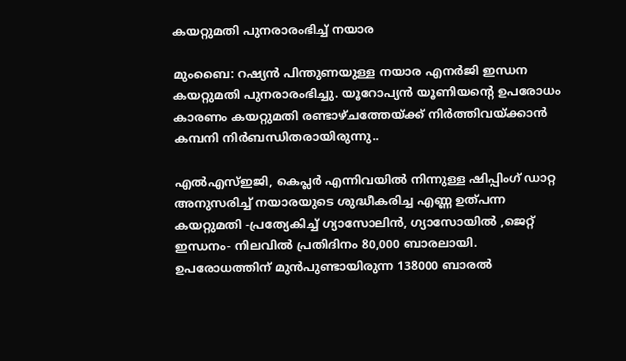കയറ്റുമതി പുനരാരംഭിച്ച് നയാര

മുംബൈ: റഷ്യന്‍ പിന്തുണയുള്ള നയാര എനര്‍ജി ഇന്ധന കയറ്റുമതി പുനരാരംഭിച്ചു. യൂറോപ്യന്‍ യൂണിയന്റെ ഉപരോധം കാരണം കയറ്റുമതി രണ്ടാഴ്ചത്തേയ്ക്ക് നിര്‍ത്തിവയ്ക്കാന്‍ കമ്പനി നിര്‍ബന്ധിതരായിരുന്നു..

എല്‍എസ്ഇജി, കെപ്ലര്‍ എന്നിവയില്‍ നിന്നുള്ള ഷിപ്പിംഗ് ഡാറ്റ അനുസരിച്ച് നയാരയുടെ ശുദ്ധീകരിച്ച എണ്ണ ഉത്പന്ന കയറ്റുമതി -പ്രത്യേകിച്ച് ഗ്യാസോലിന്‍, ഗ്യാസോയില്‍ ,ജെറ്റ് ഇന്ധനം- നിലവില്‍ പ്രതിദിനം 80,000 ബാരലായി. ഉപരോധത്തിന് മുന്‍പുണ്ടായിരുന്ന 138000 ബാരല്‍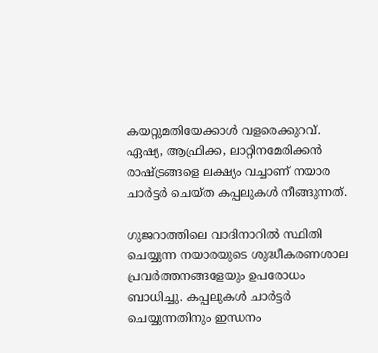കയറ്റുമതിയേക്കാള്‍ വളരെക്കുറവ്. ഏഷ്യ, ആഫ്രിക്ക, ലാറ്റിനമേരിക്കന്‍ രാഷ്ട്രങ്ങളെ ലക്ഷ്യം വച്ചാണ് നയാര ചാര്‍ട്ടര്‍ ചെയ്ത കപ്പലുകള്‍ നീങ്ങുന്നത്.

ഗുജറാത്തിലെ വാദിനാറില്‍ സ്ഥിതി ചെയ്യുന്ന നയാരയുടെ ശുദ്ധീകരണശാല പ്രവര്‍ത്തനങ്ങളേയും ഉപരോധം ബാധിച്ചു. കപ്പലുകള്‍ ചാര്‍ട്ടര്‍ ചെയ്യുന്നതിനും ഇന്ധനം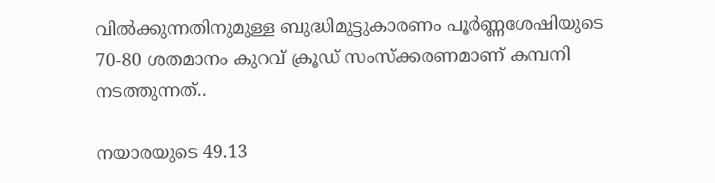വില്‍ക്കുന്നതിനുമുള്ള ബുദ്ധിമുട്ടുകാരണം പൂര്‍ണ്ണശേഷിയുടെ 70-80 ശതമാനം കുറവ് ക്രൂഡ് സംസ്‌ക്കരണമാണ് കമ്പനി നടത്തുന്നത്..

നയാരയുടെ 49.13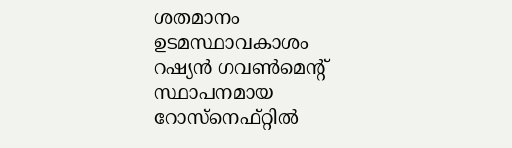ശതമാനം ഉടമസ്ഥാവകാശം റഷ്യന്‍ ഗവണ്‍മെന്റ് സ്ഥാപനമായ റോസ്‌നെഫ്റ്റില്‍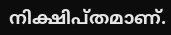നിക്ഷിപ്തമാണ്.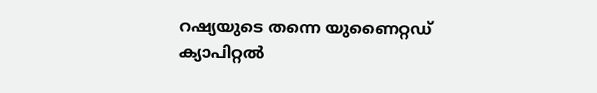റഷ്യയുടെ തന്നെ യുണൈറ്റഡ് ക്യാപിറ്റല്‍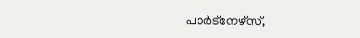പാര്‍ട്‌നേഴ്‌സ്,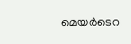മെയര്‍ടെറ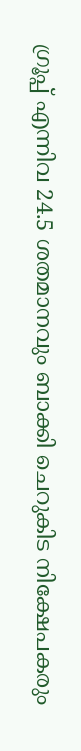ഗ്രൂപ്പ് എന്നിവ 24.5 ശതമാനവും ബാക്കി ചെറുകിട നിക്ഷേപകരും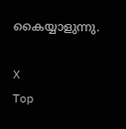കൈയ്യാളുന്നു.

X
Top